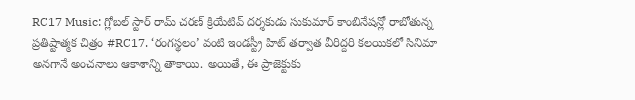RC17 Music: గ్లోబల్ స్టార్ రామ్ చరణ్ క్రియేటివ్ దర్శకుడు సుకుమార్ కాంబినేషన్లో రాబోతున్న ప్రతిష్టాత్మక చిత్రం #RC17. ‘రంగస్థలం’ వంటి ఇండస్ట్రీ హిట్ తర్వాత వీరిద్దరి కలయికలో సినిమా అనగానే అంచనాలు ఆకాశాన్ని తాకాయి. అయితే, ఈ ప్రాజెక్టుకు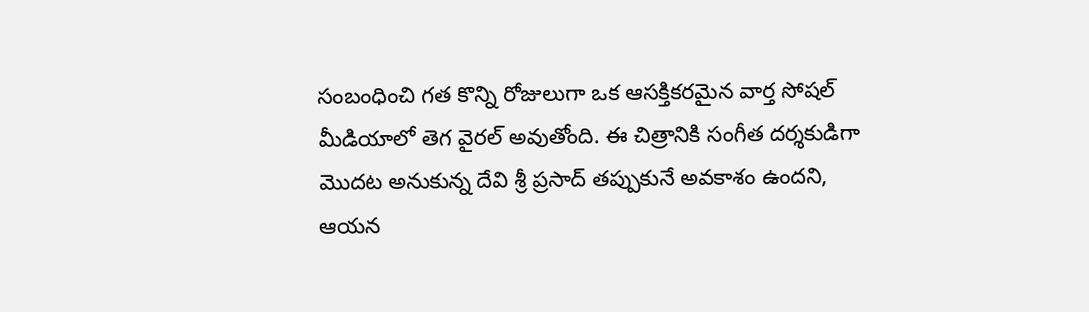సంబంధించి గత కొన్ని రోజులుగా ఒక ఆసక్తికరమైన వార్త సోషల్ మీడియాలో తెగ వైరల్ అవుతోంది. ఈ చిత్రానికి సంగీత దర్శకుడిగా మొదట అనుకున్న దేవి శ్రీ ప్రసాద్ తప్పుకునే అవకాశం ఉందని, ఆయన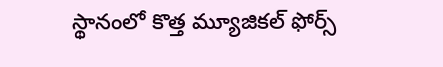స్థానంలో కొత్త మ్యూజికల్ ఫోర్స్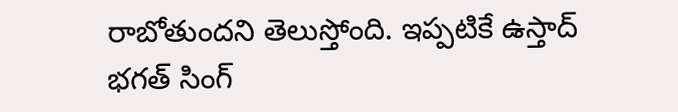రాబోతుందని తెలుస్తోంది. ఇప్పటికే ఉస్తాద్ భగత్ సింగ్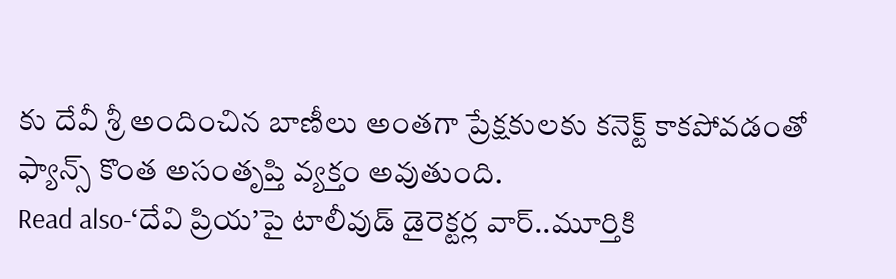కు దేవీ శ్రీ అందించిన బాణీలు అంతగా ప్రేక్షకులకు కనెక్ట్ కాకపోవడంతో ఫ్యాన్స్ కొంత అసంతృప్తి వ్యక్తం అవుతుంది.
Read also-‘దేవి ప్రియ’పై టాలీవుడ్ డైరెక్టర్ల వార్..మూర్తికి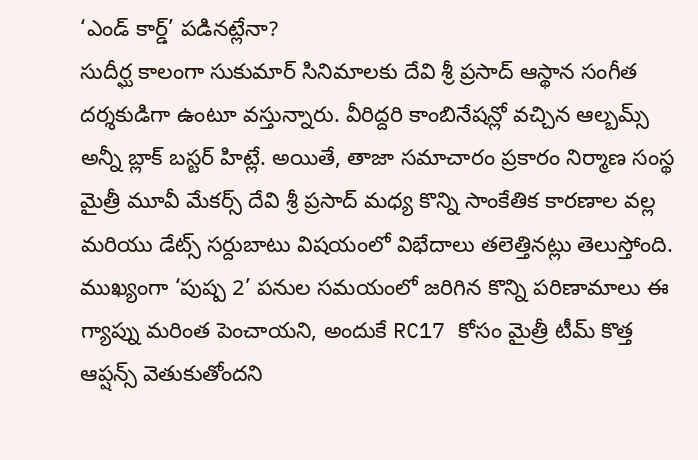‘ఎండ్ కార్డ్’ పడినట్లేనా?
సుదీర్ఘ కాలంగా సుకుమార్ సినిమాలకు దేవి శ్రీ ప్రసాద్ ఆస్థాన సంగీత దర్శకుడిగా ఉంటూ వస్తున్నారు. వీరిద్దరి కాంబినేషన్లో వచ్చిన ఆల్బమ్స్ అన్నీ బ్లాక్ బస్టర్ హిట్లే. అయితే, తాజా సమాచారం ప్రకారం నిర్మాణ సంస్థ మైత్రీ మూవీ మేకర్స్ దేవి శ్రీ ప్రసాద్ మధ్య కొన్ని సాంకేతిక కారణాల వల్ల మరియు డేట్స్ సర్దుబాటు విషయంలో విభేదాలు తలెత్తినట్లు తెలుస్తోంది. ముఖ్యంగా ‘పుష్ప 2’ పనుల సమయంలో జరిగిన కొన్ని పరిణామాలు ఈ గ్యాప్ను మరింత పెంచాయని, అందుకే RC17 కోసం మైత్రీ టీమ్ కొత్త ఆప్షన్స్ వెతుకుతోందని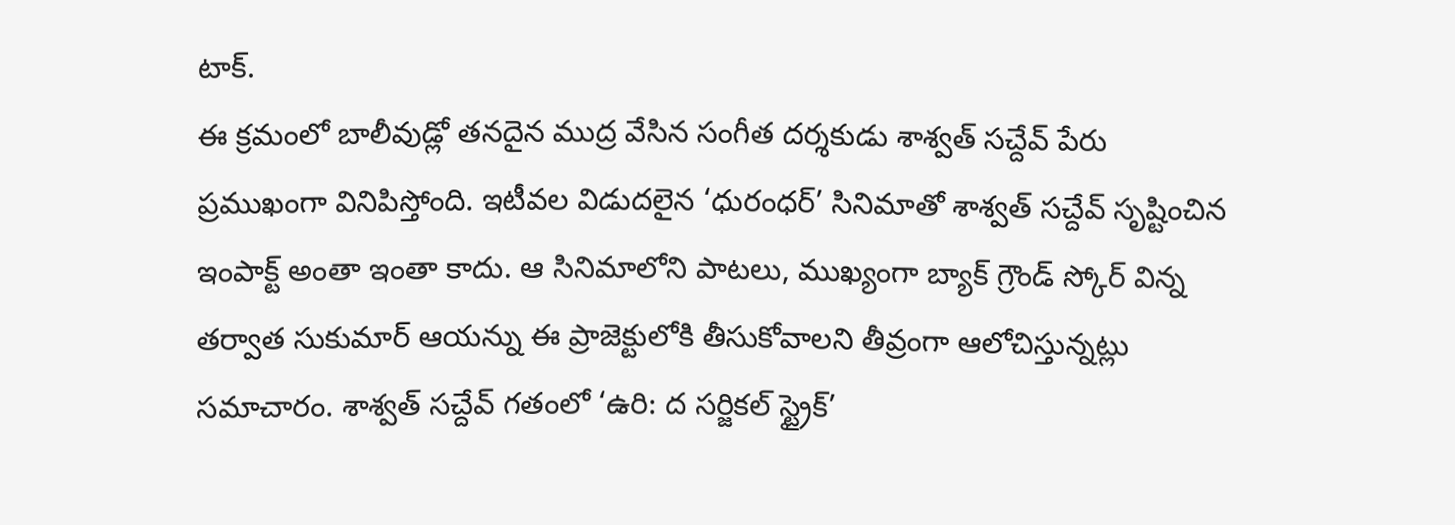టాక్.
ఈ క్రమంలో బాలీవుడ్లో తనదైన ముద్ర వేసిన సంగీత దర్శకుడు శాశ్వత్ సచ్దేవ్ పేరు ప్రముఖంగా వినిపిస్తోంది. ఇటీవల విడుదలైన ‘ధురంధర్’ సినిమాతో శాశ్వత్ సచ్దేవ్ సృష్టించిన ఇంపాక్ట్ అంతా ఇంతా కాదు. ఆ సినిమాలోని పాటలు, ముఖ్యంగా బ్యాక్ గ్రౌండ్ స్కోర్ విన్న తర్వాత సుకుమార్ ఆయన్ను ఈ ప్రాజెక్టులోకి తీసుకోవాలని తీవ్రంగా ఆలోచిస్తున్నట్లు సమాచారం. శాశ్వత్ సచ్దేవ్ గతంలో ‘ఉరి: ద సర్జికల్ స్ట్రైక్’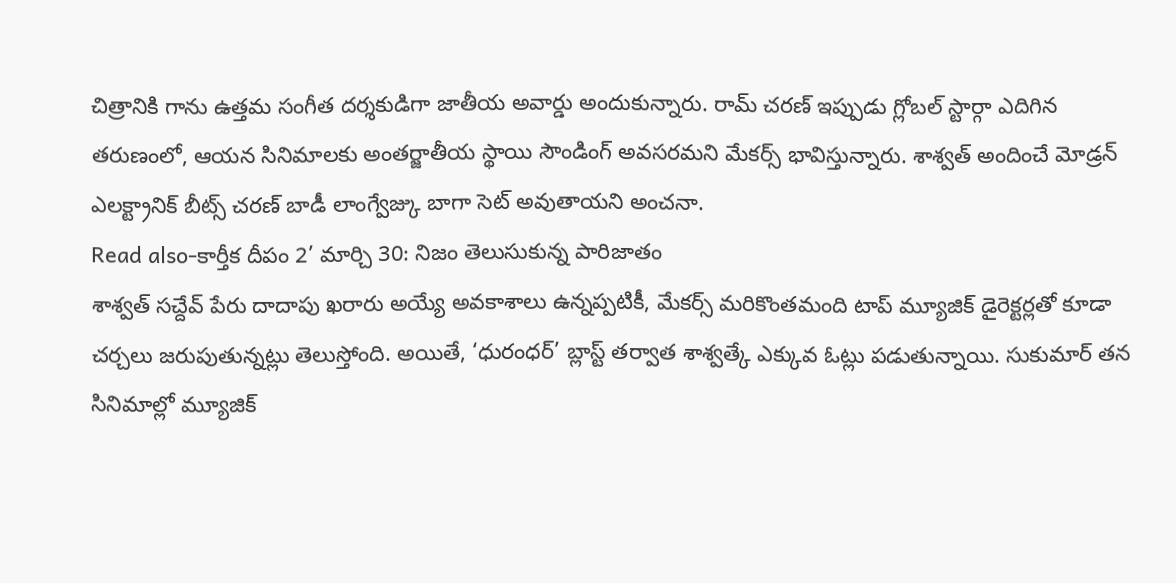చిత్రానికి గాను ఉత్తమ సంగీత దర్శకుడిగా జాతీయ అవార్డు అందుకున్నారు. రామ్ చరణ్ ఇప్పుడు గ్లోబల్ స్టార్గా ఎదిగిన తరుణంలో, ఆయన సినిమాలకు అంతర్జాతీయ స్థాయి సౌండింగ్ అవసరమని మేకర్స్ భావిస్తున్నారు. శాశ్వత్ అందించే మోడ్రన్ ఎలక్ట్రానిక్ బీట్స్ చరణ్ బాడీ లాంగ్వేజ్కు బాగా సెట్ అవుతాయని అంచనా.
Read also-కార్తీక దీపం 2’ మార్చి 30: నిజం తెలుసుకున్న పారిజాతం
శాశ్వత్ సచ్దేవ్ పేరు దాదాపు ఖరారు అయ్యే అవకాశాలు ఉన్నప్పటికీ, మేకర్స్ మరికొంతమంది టాప్ మ్యూజిక్ డైరెక్టర్లతో కూడా చర్చలు జరుపుతున్నట్లు తెలుస్తోంది. అయితే, ‘ధురంధర్’ బ్లాస్ట్ తర్వాత శాశ్వత్కే ఎక్కువ ఓట్లు పడుతున్నాయి. సుకుమార్ తన సినిమాల్లో మ్యూజిక్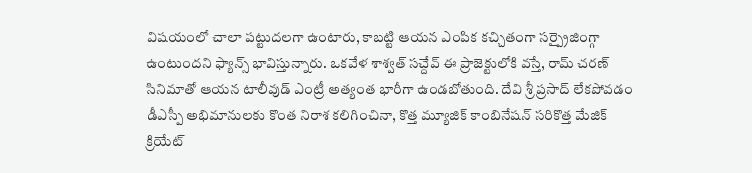విషయంలో చాలా పట్టుదలగా ఉంటారు, కాబట్టి ఆయన ఎంపిక కచ్చితంగా సర్ప్రైజింగ్గా ఉంటుందని ఫ్యాన్స్ భావిస్తున్నారు. ఒకవేళ శాశ్వత్ సచ్దేవ్ ఈ ప్రాజెక్టులోకి వస్తే, రామ్ చరణ్ సినిమాతో ఆయన టాలీవుడ్ ఎంట్రీ అత్యంత భారీగా ఉండబోతుంది. దేవి శ్రీ ప్రసాద్ లేకపోవడం డీఎస్పీ అభిమానులకు కొంత నిరాశ కలిగించినా, కొత్త మ్యూజిక్ కాంబినేషన్ సరికొత్త మేజిక్ క్రియేట్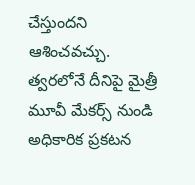చేస్తుందని ఆశించవచ్చు. త్వరలోనే దీనిపై మైత్రీ మూవీ మేకర్స్ నుండి అధికారిక ప్రకటన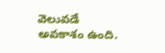వెలువడే అవకాశం ఉంది.